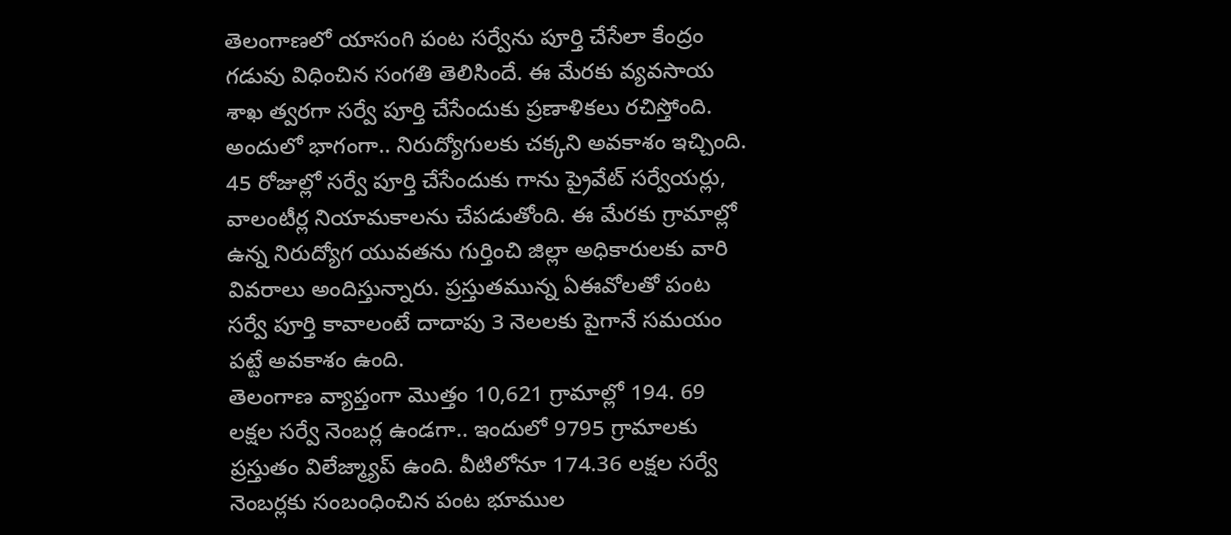తెలంగాణలో యాసంగి పంట సర్వేను పూర్తి చేసేలా కేంద్రం గడువు విధించిన సంగతి తెలిసిందే. ఈ మేరకు వ్యవసాయ శాఖ త్వరగా సర్వే పూర్తి చేసేందుకు ప్రణాళికలు రచిస్తోంది. అందులో భాగంగా.. నిరుద్యోగులకు చక్కని అవకాశం ఇచ్చింది. 45 రోజుల్లో సర్వే పూర్తి చేసేందుకు గాను ప్రైవేట్ సర్వేయర్లు, వాలంటీర్ల నియామకాలను చేపడుతోంది. ఈ మేరకు గ్రామాల్లో ఉన్న నిరుద్యోగ యువతను గుర్తించి జిల్లా అధికారులకు వారి వివరాలు అందిస్తున్నారు. ప్రస్తుతమున్న ఏఈవోలతో పంట సర్వే పూర్తి కావాలంటే దాదాపు 3 నెలలకు పైగానే సమయం పట్టే అవకాశం ఉంది.
తెలంగాణ వ్యాప్తంగా మెుత్తం 10,621 గ్రామాల్లో 194. 69 లక్షల సర్వే నెంబర్ల ఉండగా.. ఇందులో 9795 గ్రామాలకు ప్రస్తుతం విలేజ్మ్యాప్ ఉంది. వీటిలోనూ 174.36 లక్షల సర్వే నెంబర్లకు సంబంధించిన పంట భూముల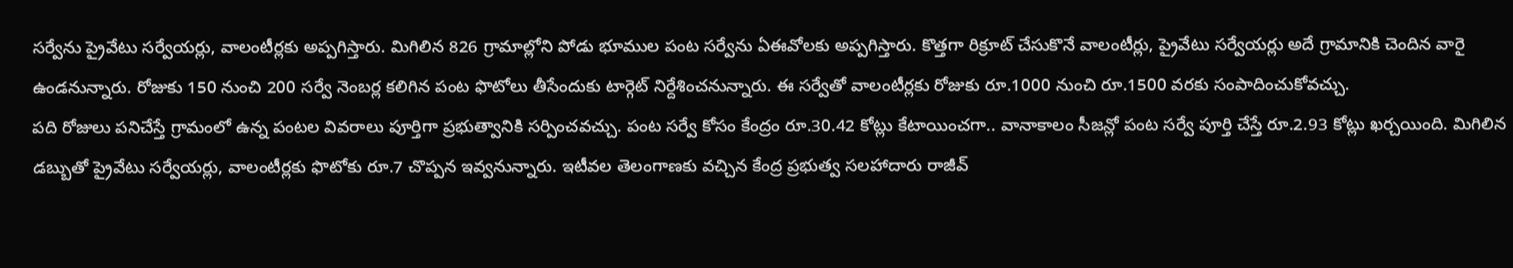సర్వేను ప్రైవేటు సర్వేయర్లు, వాలంటీర్లకు అప్పగిస్తారు. మిగిలిన 826 గ్రామాల్లోని పోడు భూముల పంట సర్వేను ఏఈవోలకు అప్పగిస్తారు. కొత్తగా రిక్రూట్ చేసుకొనే వాలంటీర్లు, ప్రైవేటు సర్వేయర్లు అదే గ్రామానికి చెందిన వారై ఉండనున్నారు. రోజుకు 150 నుంచి 200 సర్వే నెంబర్ల కలిగిన పంట ఫొటోలు తీసేందుకు టార్గెట్ నిర్దేశించనున్నారు. ఈ సర్వేతో వాలంటీర్లకు రోజుకు రూ.1000 నుంచి రూ.1500 వరకు సంపాదించుకోవచ్చు.
పది రోజులు పనిచేస్తే గ్రామంలో ఉన్న పంటల వివరాలు పూర్తిగా ప్రభుత్వానికి సర్పించవచ్చు. పంట సర్వే కోసం కేంద్రం రూ.30.42 కోట్లు కేటాయించగా.. వానాకాలం సీజన్లో పంట సర్వే పూర్తి చేస్తే రూ.2.93 కోట్లు ఖర్చయింది. మిగిలిన డబ్బుతో ప్రైవేటు సర్వేయర్లు, వాలంటీర్లకు ఫొటోకు రూ.7 చొప్పన ఇవ్వనున్నారు. ఇటీవల తెలంగాణకు వచ్చిన కేంద్ర ప్రభుత్వ సలహాదారు రాజీవ్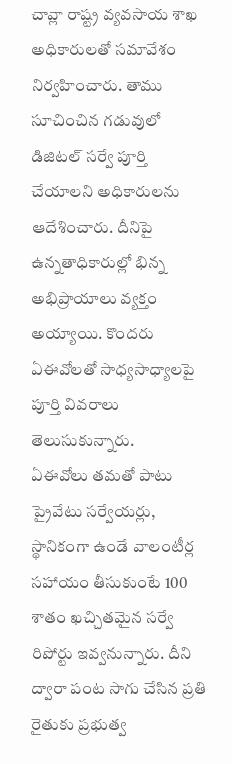చావ్లా రాష్ట్ర వ్యవసాయ శాఖ అధికారులతో సమావేశం నిర్వహించారు. తాము సూచించిన గడువులో డిజిటల్ సర్వే పూర్తి చేయాలని అధికారులను ఆదేశించారు. దీనిపై ఉన్నతాధికారుల్లో భిన్న అభిప్రాయాలు వ్యక్తం అయ్యాయి. కొందరు ఏఈవోలతో సాధ్యసాధ్యాలపై పూర్తి వివరాలు తెలుసుకున్నారు.
ఏఈవోలు తమతో పాటు ప్రైవేటు సర్వేయర్లు, స్థానికంగా ఉండే వాలంటీర్ల సహాయం తీసుకుంటే 100 శాతం ఖచ్చితమైన సర్వే రిపోర్టు ఇవ్వనున్నారు. దీని ద్వారా పంట సాగు చేసిన ప్రతి రైతుకు ప్రభుత్వ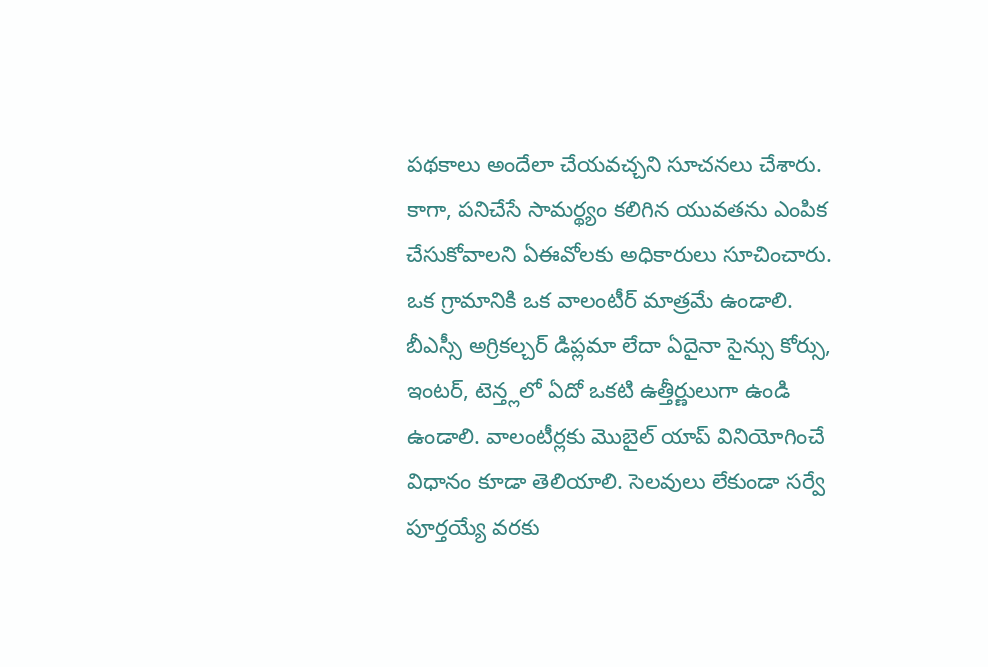పథకాలు అందేలా చేయవచ్చని సూచనలు చేశారు. కాగా, పనిచేసే సామర్థ్యం కలిగిన యువతను ఎంపిక చేసుకోవాలని ఏఈవోలకు అధికారులు సూచించారు. ఒక గ్రామానికి ఒక వాలంటీర్ మాత్రమే ఉండాలి. బీఎస్సీ అగ్రికల్చర్ డిప్లమా లేదా ఏదైనా సైన్సు కోర్సు, ఇంటర్, టెన్త్లలో ఏదో ఒకటి ఉత్తీర్ణులుగా ఉండి ఉండాలి. వాలంటీర్లకు మొబైల్ యాప్ వినియోగించే విధానం కూడా తెలియాలి. సెలవులు లేకుండా సర్వే పూర్తయ్యే వరకు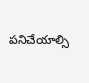పనిచేయాల్సి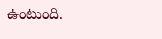ఉంటుంది.